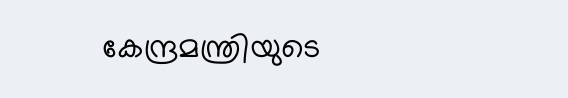കേന്ദ്രമന്ത്രിയുടെ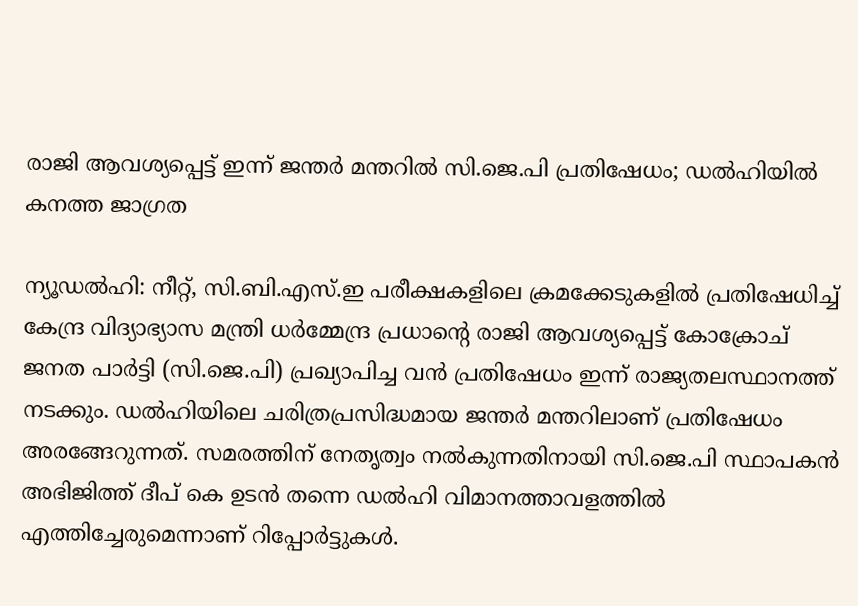രാജി ആവശ്യപ്പെട്ട് ഇന്ന് ജന്തർ മന്തറിൽ സി.ജെ.പി പ്രതിഷേധം; ഡൽഹിയിൽ കനത്ത ജാഗ്രത

ന്യൂഡൽഹി: നീറ്റ്, സി.ബി.എസ്.ഇ പരീക്ഷകളിലെ ക്രമക്കേടുകളിൽ പ്രതിഷേധിച്ച് കേന്ദ്ര വിദ്യാഭ്യാസ മന്ത്രി ധർമ്മേന്ദ്ര പ്രധാന്റെ രാജി ആവശ്യപ്പെട്ട് കോക്രോച് ജനത പാർട്ടി (സി.ജെ.പി) പ്രഖ്യാപിച്ച വൻ പ്രതിഷേധം ഇന്ന് രാജ്യതലസ്ഥാനത്ത് നടക്കും. ഡൽഹിയിലെ ചരിത്രപ്രസിദ്ധമായ ജന്തർ മന്തറിലാണ് പ്രതിഷേധം അരങ്ങേറുന്നത്. സമരത്തിന് നേതൃത്വം നൽകുന്നതിനായി സി.ജെ.പി സ്ഥാപകൻ അഭിജിത്ത് ദീപ് കെ ഉടൻ തന്നെ ഡൽഹി വിമാനത്താവളത്തിൽ എത്തിച്ചേരുമെന്നാണ് റിപ്പോർട്ടുകൾ.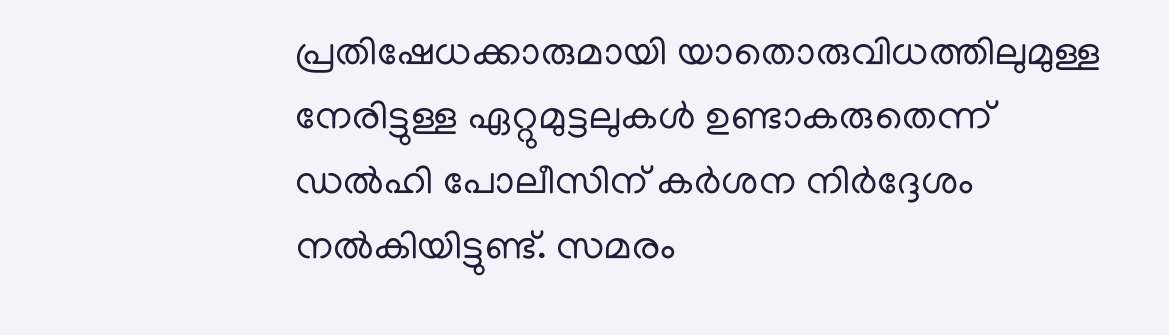പ്രതിഷേധക്കാരുമായി യാതൊരുവിധത്തിലുമുള്ള നേരിട്ടുള്ള ഏറ്റുമുട്ടലുകൾ ഉണ്ടാകരുതെന്ന് ഡൽഹി പോലീസിന് കർശന നിർദ്ദേശം നൽകിയിട്ടുണ്ട്. സമരം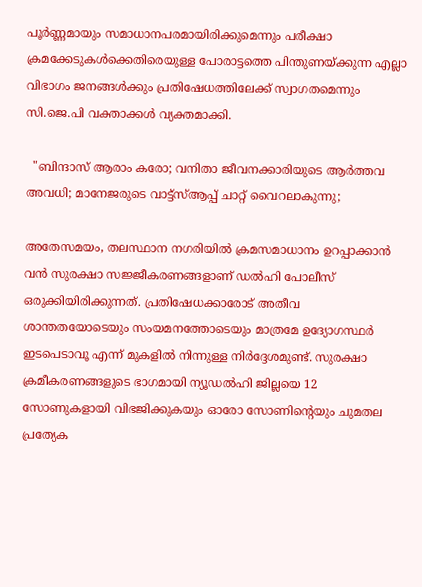പൂർണ്ണമായും സമാധാനപരമായിരിക്കുമെന്നും പരീക്ഷാ ക്രമക്കേടുകൾക്കെതിരെയുള്ള പോരാട്ടത്തെ പിന്തുണയ്ക്കുന്ന എല്ലാ വിഭാഗം ജനങ്ങൾക്കും പ്രതിഷേധത്തിലേക്ക് സ്വാഗതമെന്നും സി.ജെ.പി വക്താക്കൾ വ്യക്തമാക്കി.

  "ബിന്ദാസ് ആരാം കരോ; വനിതാ ജീവനക്കാരിയുടെ ആർത്തവ അവധി; മാനേജരുടെ വാട്ട്‌സ്ആപ്പ് ചാറ്റ് വൈറലാകുന്നു;

അതേസമയം, തലസ്ഥാന നഗരിയിൽ ക്രമസമാധാനം ഉറപ്പാക്കാൻ വൻ സുരക്ഷാ സജ്ജീകരണങ്ങളാണ് ഡൽഹി പോലീസ് ഒരുക്കിയിരിക്കുന്നത്. പ്രതിഷേധക്കാരോട് അതീവ ശാന്തതയോടെയും സംയമനത്തോടെയും മാത്രമേ ഉദ്യോഗസ്ഥർ ഇടപെടാവൂ എന്ന് മുകളിൽ നിന്നുള്ള നിർദ്ദേശമുണ്ട്. സുരക്ഷാ ക്രമീകരണങ്ങളുടെ ഭാഗമായി ന്യൂഡൽഹി ജില്ലയെ 12 സോണുകളായി വിഭജിക്കുകയും ഓരോ സോണിന്റെയും ചുമതല പ്രത്യേക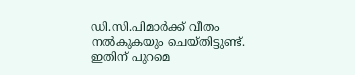ഡി.സി.പിമാർക്ക് വീതം നൽകുകയും ചെയ്തിട്ടുണ്ട്. ഇതിന് പുറമെ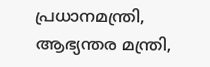പ്രധാനമന്ത്രി, ആഭ്യന്തര മന്ത്രി,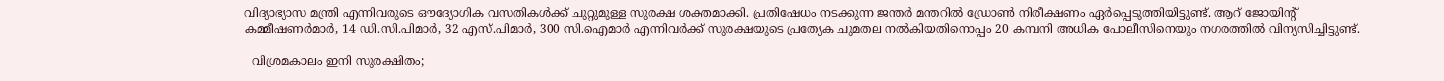വിദ്യാഭ്യാസ മന്ത്രി എന്നിവരുടെ ഔദ്യോഗിക വസതികൾക്ക് ചുറ്റുമുള്ള സുരക്ഷ ശക്തമാക്കി. പ്രതിഷേധം നടക്കുന്ന ജന്തർ മന്തറിൽ ഡ്രോൺ നിരീക്ഷണം ഏർപ്പെടുത്തിയിട്ടുണ്ട്. ആറ് ജോയിന്റ് കമ്മീഷണർമാർ, 14 ഡി.സി.പിമാർ, 32 എസ്.പിമാർ, 300 സി.ഐമാർ എന്നിവർക്ക് സുരക്ഷയുടെ പ്രത്യേക ചുമതല നൽകിയതിനൊപ്പം 20 കമ്പനി അധിക പോലീസിനെയും നഗരത്തിൽ വിന്യസിച്ചിട്ടുണ്ട്.

  വിശ്രമകാലം ഇനി സുരക്ഷിതം;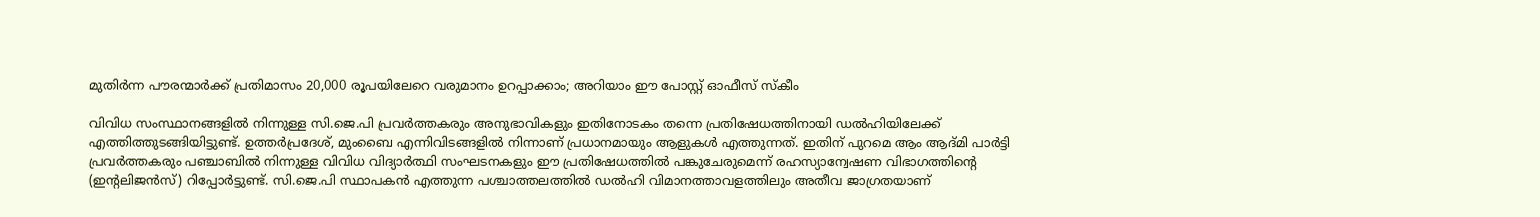മുതിർന്ന പൗരന്മാർക്ക് പ്രതിമാസം 20,000 രൂപയിലേറെ വരുമാനം ഉറപ്പാക്കാം; അറിയാം ഈ പോസ്റ്റ് ഓഫീസ് സ്‌കീം

വിവിധ സംസ്ഥാനങ്ങളിൽ നിന്നുള്ള സി.ജെ.പി പ്രവർത്തകരും അനുഭാവികളും ഇതിനോടകം തന്നെ പ്രതിഷേധത്തിനായി ഡൽഹിയിലേക്ക് എത്തിത്തുടങ്ങിയിട്ടുണ്ട്. ഉത്തർപ്രദേശ്, മുംബൈ എന്നിവിടങ്ങളിൽ നിന്നാണ് പ്രധാനമായും ആളുകൾ എത്തുന്നത്. ഇതിന് പുറമെ ആം ആദ്മി പാർട്ടി പ്രവർത്തകരും പഞ്ചാബിൽ നിന്നുള്ള വിവിധ വിദ്യാർത്ഥി സംഘടനകളും ഈ പ്രതിഷേധത്തിൽ പങ്കുചേരുമെന്ന് രഹസ്യാന്വേഷണ വിഭാഗത്തിന്റെ (ഇന്റലിജൻസ്) റിപ്പോർട്ടുണ്ട്. സി.ജെ.പി സ്ഥാപകൻ എത്തുന്ന പശ്ചാത്തലത്തിൽ ഡൽഹി വിമാനത്താവളത്തിലും അതീവ ജാഗ്രതയാണ്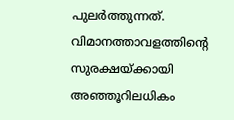പുലർത്തുന്നത്. വിമാനത്താവളത്തിന്റെ സുരക്ഷയ്ക്കായി അഞ്ഞൂറിലധികം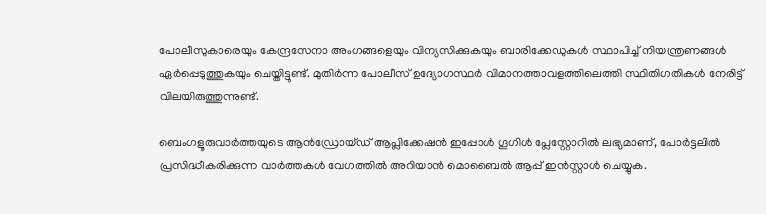പോലീസുകാരെയും കേന്ദ്രസേനാ അംഗങ്ങളെയും വിന്യസിക്കുകയും ബാരിക്കേഡുകൾ സ്ഥാപിച്ച് നിയന്ത്രണങ്ങൾ ഏർപ്പെടുത്തുകയും ചെയ്തിട്ടുണ്ട്. മുതിർന്ന പോലീസ് ഉദ്യോഗസ്ഥർ വിമാനത്താവളത്തിലെത്തി സ്ഥിതിഗതികൾ നേരിട്ട് വിലയിരുത്തുന്നുണ്ട്.

ബെംഗളൂരുവാർത്തയുടെ ആൻഡ്രോയ്ഡ് ആപ്ലിക്കേഷൻ ഇപ്പോൾ ഗൂഗിൾ പ്ലേസ്റ്റോറിൽ ലഭ്യമാണ്, പോർട്ടലിൽ പ്രസിദ്ധീകരിക്കുന്ന വാർത്തകൾ വേഗത്തിൽ അറിയാൻ മൊബൈൽ ആപ്പ് ഇൻസ്റ്റാൾ ചെയ്യുക.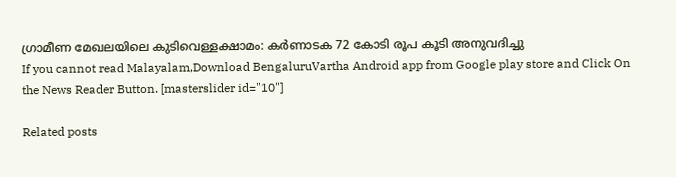ഗ്രാമീണ മേഖലയിലെ കുടിവെള്ളക്ഷാമം: കർണാടക 72 കോടി രൂപ കൂടി അനുവദിച്ചു
If you cannot read Malayalam,Download BengaluruVartha Android app from Google play store and Click On the News Reader Button. [masterslider id="10"]

Related posts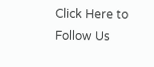Click Here to Follow Us